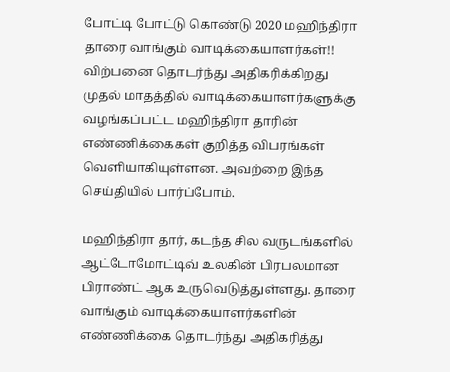போட்டி போட்டு கொண்டு 2020 மஹிந்திரா தாரை வாங்கும் வாடிக்கையாளர்கள்!! விற்பனை தொடர்ந்து அதிகரிக்கிறது
முதல் மாதத்தில் வாடிக்கையாளர்களுக்கு வழங்கப்பட்ட மஹிந்திரா தாரின் எண்ணிக்கைகள் குறித்த விபரங்கள் வெளியாகியுள்ளன. அவற்றை இந்த செய்தியில் பார்ப்போம்.

மஹிந்திரா தார், கடந்த சில வருடங்களில் ஆட்டோமோட்டிவ் உலகின் பிரபலமான பிராண்ட் ஆக உருவெடுத்துள்ளது. தாரை வாங்கும் வாடிக்கையாளர்களின் எண்ணிக்கை தொடர்ந்து அதிகரித்து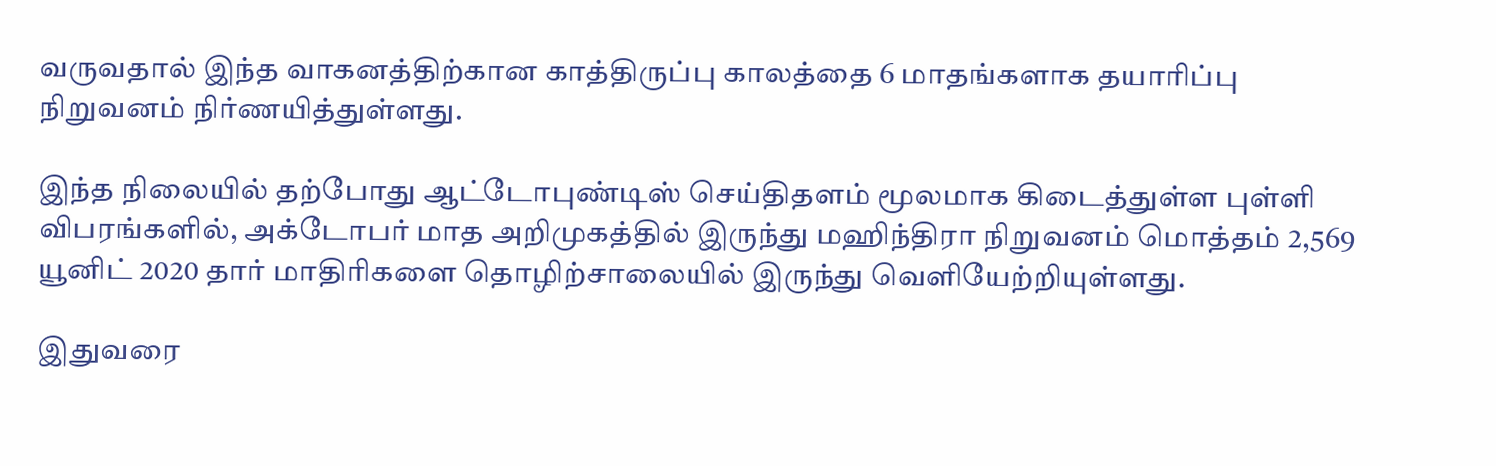வருவதால் இந்த வாகனத்திற்கான காத்திருப்பு காலத்தை 6 மாதங்களாக தயாரிப்பு நிறுவனம் நிர்ணயித்துள்ளது.

இந்த நிலையில் தற்போது ஆட்டோபுண்டிஸ் செய்திதளம் மூலமாக கிடைத்துள்ள புள்ளி விபரங்களில், அக்டோபர் மாத அறிமுகத்தில் இருந்து மஹிந்திரா நிறுவனம் மொத்தம் 2,569 யூனிட் 2020 தார் மாதிரிகளை தொழிற்சாலையில் இருந்து வெளியேற்றியுள்ளது.

இதுவரை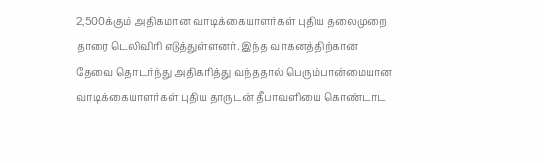2,500க்கும் அதிகமான வாடிக்கையாளர்கள் புதிய தலைமுறை தாரை டெலிவிரி எடுத்துள்ளனர். இந்த வாகனத்திற்கான தேவை தொடர்ந்து அதிகரித்து வந்ததால் பெரும்பான்மையான வாடிக்கையாளர்கள் புதிய தாருடன் தீபாவளியை கொண்டாட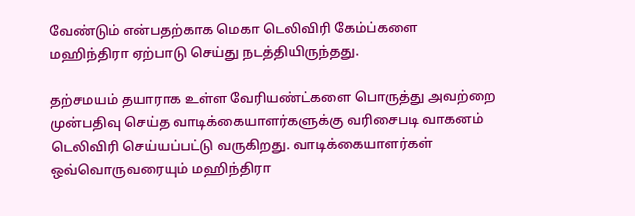வேண்டும் என்பதற்காக மெகா டெலிவிரி கேம்ப்களை மஹிந்திரா ஏற்பாடு செய்து நடத்தியிருந்தது.

தற்சமயம் தயாராக உள்ள வேரியண்ட்களை பொருத்து அவற்றை முன்பதிவு செய்த வாடிக்கையாளர்களுக்கு வரிசைபடி வாகனம் டெலிவிரி செய்யப்பட்டு வருகிறது. வாடிக்கையாளர்கள் ஒவ்வொருவரையும் மஹிந்திரா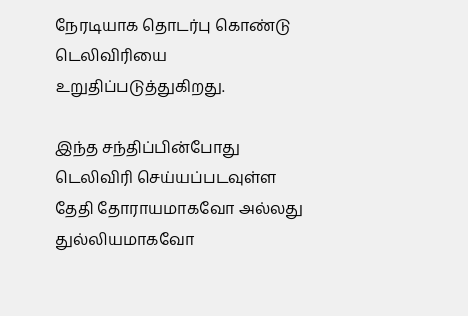நேரடியாக தொடர்பு கொண்டு டெலிவிரியை உறுதிப்படுத்துகிறது.

இந்த சந்திப்பின்போது டெலிவிரி செய்யப்படவுள்ள தேதி தோராயமாகவோ அல்லது துல்லியமாகவோ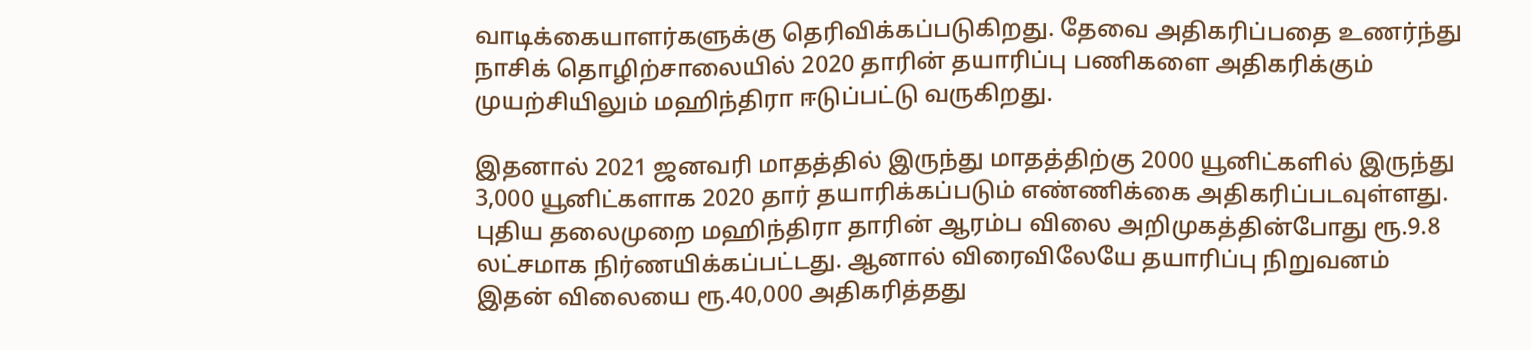வாடிக்கையாளர்களுக்கு தெரிவிக்கப்படுகிறது. தேவை அதிகரிப்பதை உணர்ந்து நாசிக் தொழிற்சாலையில் 2020 தாரின் தயாரிப்பு பணிகளை அதிகரிக்கும் முயற்சியிலும் மஹிந்திரா ஈடுப்பட்டு வருகிறது.

இதனால் 2021 ஜனவரி மாதத்தில் இருந்து மாதத்திற்கு 2000 யூனிட்களில் இருந்து 3,000 யூனிட்களாக 2020 தார் தயாரிக்கப்படும் எண்ணிக்கை அதிகரிப்படவுள்ளது. புதிய தலைமுறை மஹிந்திரா தாரின் ஆரம்ப விலை அறிமுகத்தின்போது ரூ.9.8 லட்சமாக நிர்ணயிக்கப்பட்டது. ஆனால் விரைவிலேயே தயாரிப்பு நிறுவனம் இதன் விலையை ரூ.40,000 அதிகரித்தது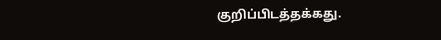குறிப்பிடத்தக்கது.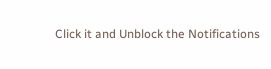Click it and Unblock the Notifications